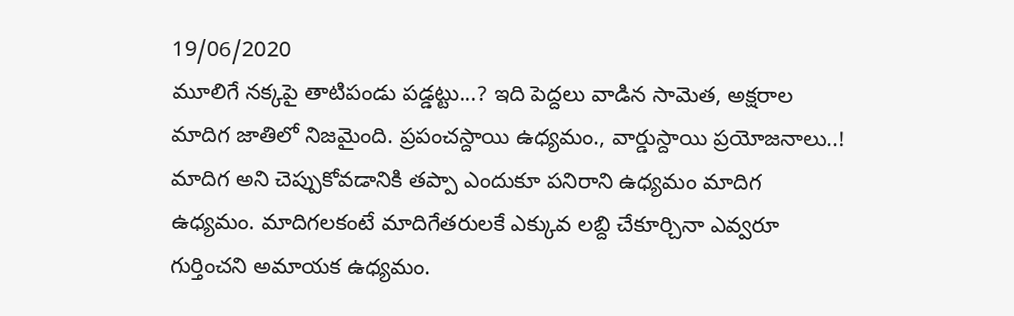19/06/2020
మూలిగే నక్కపై తాటిపండు పడ్డట్టు...? ఇది పెద్దలు వాడిన సామెత, అక్షరాల మాదిగ జాతిలో నిజమైంది. ప్రపంచస్దాయి ఉధ్యమం., వార్డుస్దాయి ప్రయోజనాలు..! మాదిగ అని చెప్పుకోవడానికి తప్పా ఎందుకూ పనిరాని ఉధ్యమం మాదిగ ఉధ్యమం. మాదిగలకంటే మాదిగేతరులకే ఎక్కువ లబ్ది చేకూర్చినా ఎవ్వరూ గుర్తించని అమాయక ఉధ్యమం.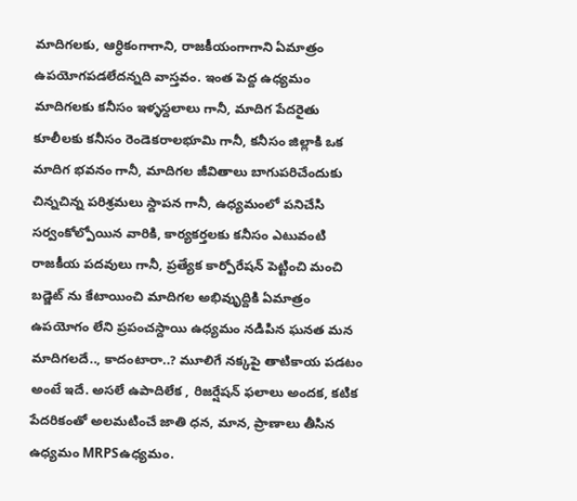మాదిగలకు, ఆర్ధికంగాగాని, రాజకీయంగాగాని ఏమాత్రం ఉపయోగపడలేదన్నది వాస్తవం. ఇంత పెద్ద ఉధ్యమం మాదిగలకు కనీసం ఇళ్ళస్దలాలు గానీ, మాదిగ పేదరైతు కూలీలకు కనీసం రెండెకరాలభూమి గానీ, కనీసం జిల్లాకి ఒక మాదిగ భవనం గానీ, మాదిగల జీవితాలు బాగుపరిచేందుకు చిన్నచిన్న పరిశ్రమలు స్దాపన గానీ, ఉధ్యమంలో పనిచేసి సర్వంకోల్పోయిన వారికి, కార్యకర్తలకు కనీసం ఎటువంటి రాజకీయ పదవులు గానీ, ప్రత్యేక కార్పోరేషన్ పెట్టించి మంచి బడ్జెట్ ను కేటాయించి మాదిగల అభివుృద్దికి ఏమాత్రం ఉపయోగం లేని ప్రపంచస్దాయి ఉధ్యమం నడిపిన ఘనత మన మాదిగలదే.., కాదంటారా..? మూలిగే నక్కపై తాటికాయ పడటం అంటే ఇదే. అసలే ఉపాదిలేక , రిజర్షేషన్ ఫలాలు అందక, కటిక పేదరికంతో అలమటించే జాతి ధన, మాన, ప్రాణాలు తీసిన ఉధ్యమం MRPSఉధ్యమం.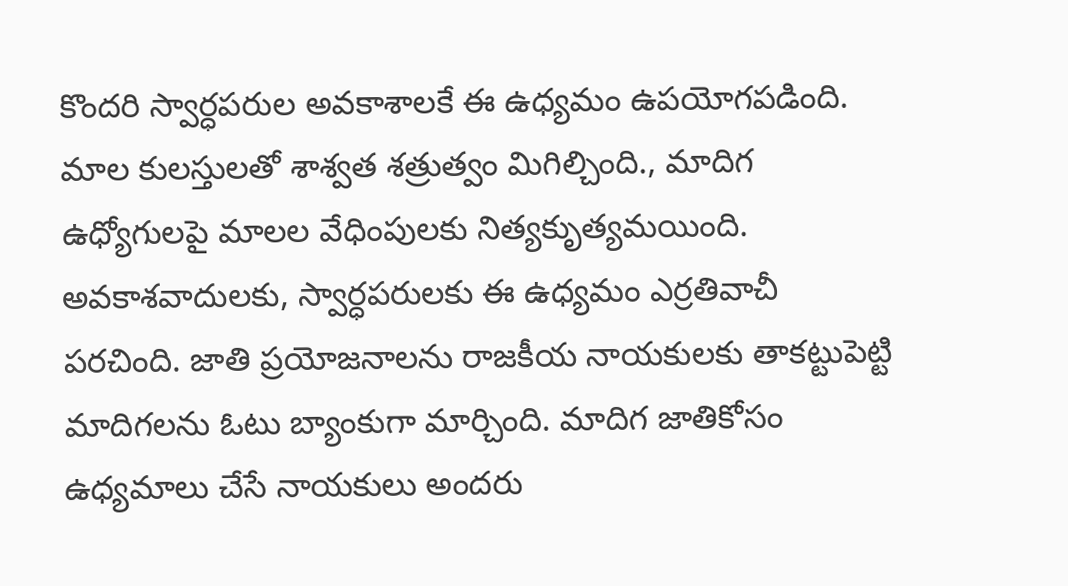కొందరి స్వార్ధపరుల అవకాశాలకే ఈ ఉధ్యమం ఉపయోగపడింది. మాల కులస్తులతో శాశ్వత శత్రుత్వం మిగిల్చింది., మాదిగ ఉధ్యోగులపై మాలల వేధింపులకు నిత్యకుృత్యమయింది. అవకాశవాదులకు, స్వార్ధపరులకు ఈ ఉధ్యమం ఎర్రతివాచీ పరచింది. జాతి ప్రయోజనాలను రాజకీయ నాయకులకు తాకట్టుపెట్టి మాదిగలను ఓటు బ్యాంకుగా మార్చింది. మాదిగ జాతికోసం ఉధ్యమాలు చేసే నాయకులు అందరు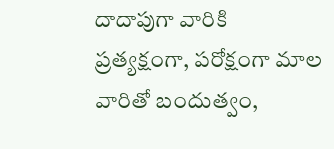దాదాపుగా వారికి ప్రత్యక్షంగా, పరోక్షంగా మాల వారితో బందుత్వం,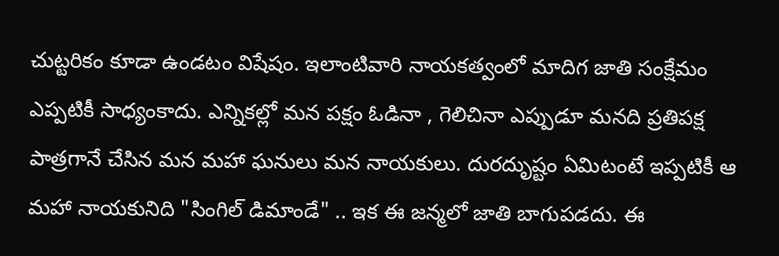చుట్టరికం కూడా ఉండటం విషేషం. ఇలాంటివారి నాయకత్వంలో మాదిగ జాతి సంక్షేమం ఎప్పటికీ సాధ్యంకాదు. ఎన్నికల్లో మన పక్షం ఓడినా , గెలిచినా ఎప్పుడూ మనది ప్రతిపక్ష పాత్రగానే చేసిన మన మహా ఘనులు మన నాయకులు. దురదుృష్టం ఏమిటంటే ఇప్పటికీ ఆ మహా నాయకునిది "సింగిల్ డిమాండే" .. ఇక ఈ జన్మలో జాతి బాగుపడదు. ఈ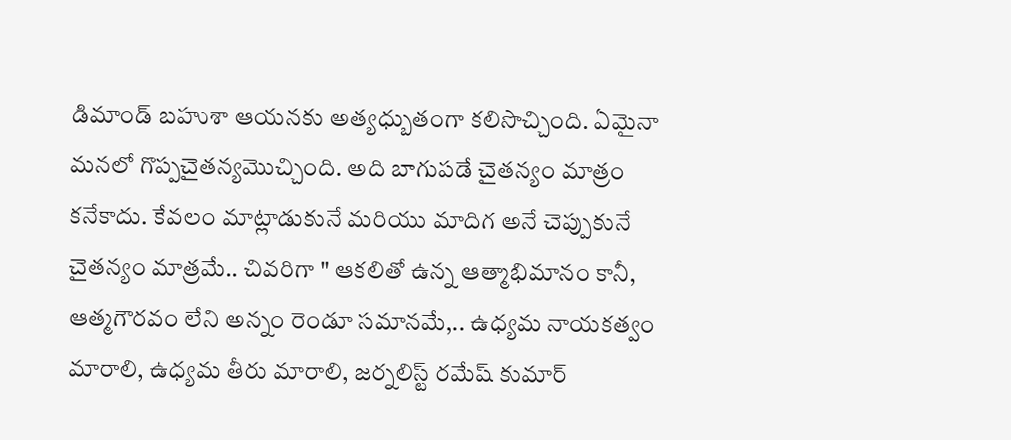డిమాండ్ బహుశా ఆయనకు అత్యధ్బుతంగా కలిసొచ్చింది. ఏమైనా మనలో గొప్పచైతన్యమొచ్చింది. అది బాగుపడే చైతన్యం మాత్రం కనేకాదు. కేవలం మాట్లాడుకునే మరియు మాదిగ అనే చెప్పుకునే చైతన్యం మాత్రమే.. చివరిగా " ఆకలితో ఉన్న ఆత్మాభిమానం కానీ, ఆత్మగౌరవం లేని అన్నం రెండూ సమానమే,.. ఉధ్యమ నాయకత్వం మారాలి, ఉధ్యమ తీరు మారాలి, జర్నలిస్ట్ రమేష్ కుమార్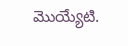మొయ్యేటి.